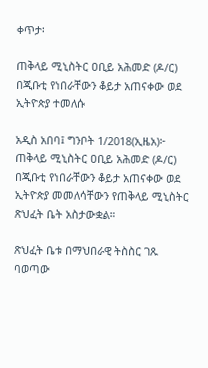ቀጥታ፡

ጠቅላይ ሚኒስትር ዐቢይ አሕመድ (ዶ/ር) በጂቡቲ የነበራቸውን ቆይታ አጠናቀው ወደ ኢትዮጵያ ተመለሱ

አዲስ አበባ፤ ግንቦት 1/2018(ኢዜአ)፦ ጠቅላይ ሚኒስትር ዐቢይ አሕመድ (ዶ/ር) በጂቡቲ የነበራቸውን ቆይታ አጠናቀው ወደ ኢትዮጵያ መመለሳቸውን የጠቅላይ ሚኒስትር ጽህፈት ቤት አስታውቋል።

ጽህፈት ቤቱ በማህበራዊ ትስስር ገጹ ባወጣው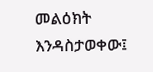መልዕክት እንዳስታወቀው፤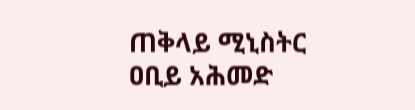ጠቅላይ ሚኒስትር ዐቢይ አሕመድ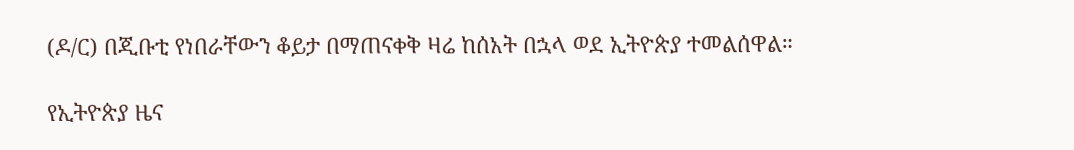(ዶ/ር) በጂቡቲ የነበራቸውን ቆይታ በማጠናቀቅ ዛሬ ከሰአት በኋላ ወደ ኢትዮጵያ ተመልሰዋል።

የኢትዮጵያ ዜና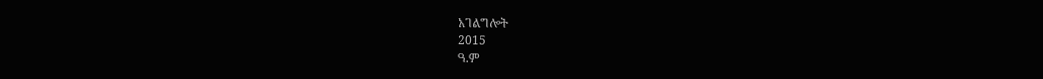አገልግሎት
2015
ዓ.ም